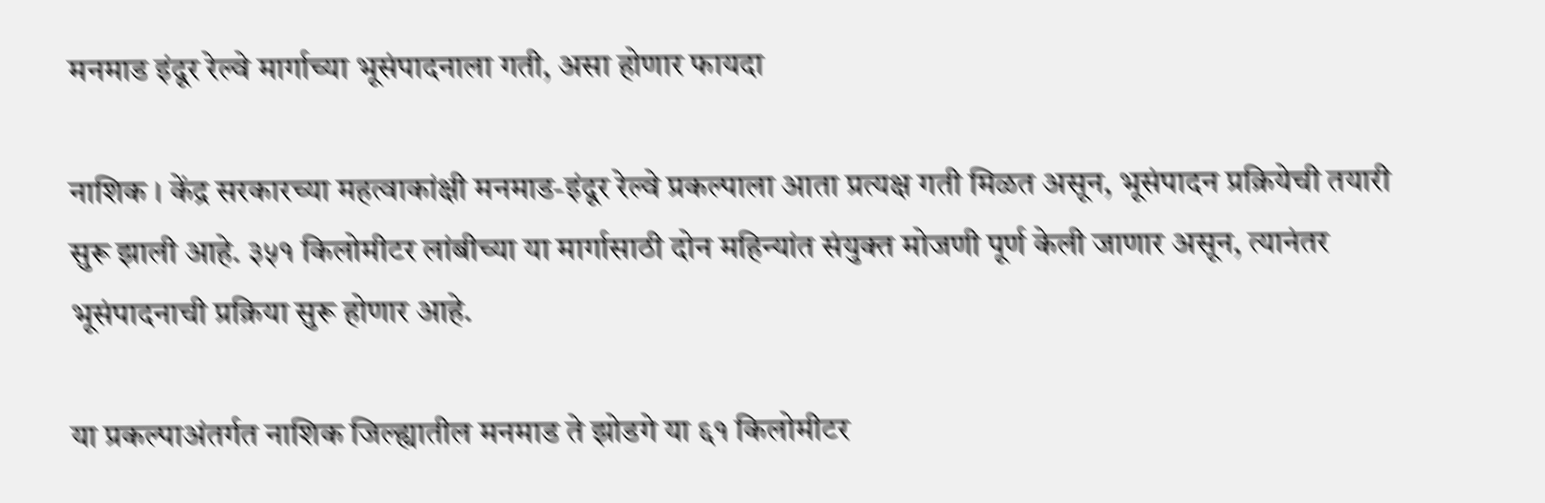मनमाड इंदूर रेल्वे मार्गाच्या भूसंपादनाला गती, असा होणार फायदा

नाशिक । केंद्र सरकारच्या महत्वाकांक्षी मनमाड-इंदूर रेल्वे प्रकल्पाला आता प्रत्यक्ष गती मिळत असून, भूसंपादन प्रक्रियेची तयारी सुरू झाली आहे. ३५१ किलोमीटर लांबीच्या या मार्गासाठी दोन महिन्यांत संयुक्त मोजणी पूर्ण केली जाणार असून, त्यानंतर भूसंपादनाची प्रक्रिया सुरू होणार आहे.

या प्रकल्पाअंतर्गत नाशिक जिल्ह्यातील मनमाड ते झोडगे या ६१ किलोमीटर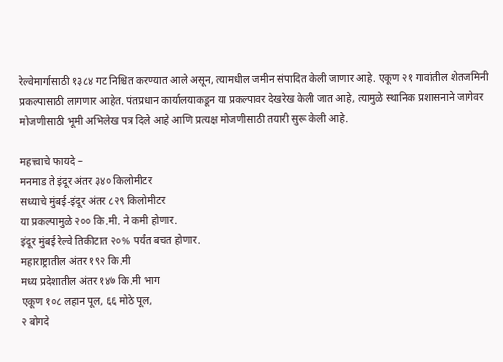रेल्वेमार्गासाठी १३८४ गट निश्चित करण्यात आले असून, त्यामधील जमीन संपादित केली जाणार आहे. एकूण २१ गावांतील शेतजमिनी प्रकल्पासाठी लागणार आहेत. पंतप्रधान कार्यालयाकडून या प्रकल्पावर देखरेख केली जात आहे, त्यामुळे स्थानिक प्रशासनाने जागेवर मोजणीसाठी भूमी अभिलेख पत्र दिले आहे आणि प्रत्यक्ष मोजणीसाठी तयारी सुरू केली आहे.

महत्त्वाचे फायदे –
मनमाड ते इंदूर अंतर ३४० किलोमीटर
सध्याचे मुंबई-इंदूर अंतर ८२९ किलोमीटर
या प्रकल्पामुळे २०० कि.मी. ने कमी होणार.
इंदूर मुंबई रेल्वे तिकीटात २०% पर्यंत बचत होणार.
महाराष्ट्रातील अंतर १९२ कि.मी
मध्य प्रदेशातील अंतर १४७ कि.मी भाग
एकूण १०८ लहान पूल, ६६ मोठे पूल,
२ बोगदे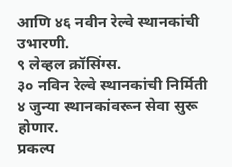आणि ४६ नवीन रेल्वे स्थानकांची उभारणी.
९ लेव्हल क्रॉसिंग्स.
३० नविन रेल्वे स्थानकांची निर्मिती
४ जुन्या स्थानकांवरून सेवा सुरू होणार.
प्रकल्प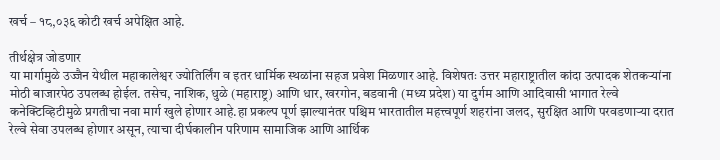खर्च – १८,०३६ कोटी खर्च अपेक्षित आहे.

तीर्थक्षेत्र जोडणार
या मार्गामुळे उज्जैन येथील महाकालेश्वर ज्योतिर्लिंग व इतर धार्मिक स्थळांना सहज प्रवेश मिळणार आहे. विशेषतः उत्तर महाराष्ट्रातील कांदा उत्पादक शेतकर्‍यांना मोठी बाजारपेठ उपलब्ध होईल. तसेच, नाशिक, धुळे (महाराष्ट्र) आणि धार, खरगोन, बडवानी (मध्य प्रदेश) या दुर्गम आणि आदिवासी भागात रेल्वे कनेक्टिव्हिटीमुळे प्रगतीचा नवा मार्ग खुले होणार आहे.हा प्रकल्प पूर्ण झाल्यानंतर पश्चिम भारतातील महत्त्वपूर्ण शहरांना जलद, सुरक्षित आणि परवडणार्‍या दरात रेल्वे सेवा उपलब्ध होणार असून, त्याचा दीर्घकालीन परिणाम सामाजिक आणि आर्थिक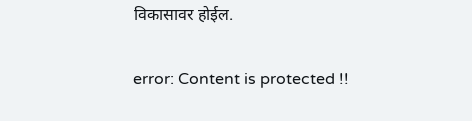विकासावर होईल.

error: Content is protected !!